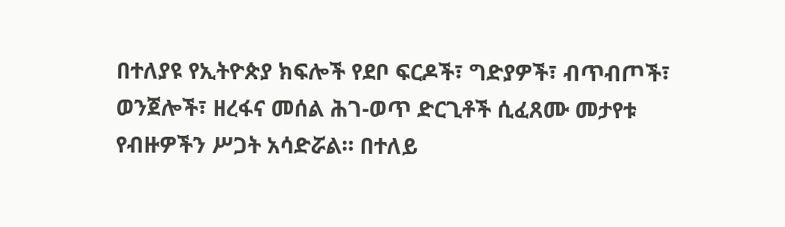በተለያዩ የኢትዮጵያ ክፍሎች የደቦ ፍርዶች፣ ግድያዎች፣ ብጥብጦች፣ ወንጀሎች፣ ዘረፋና መሰል ሕገ-ወጥ ድርጊቶች ሲፈጸሙ መታየቱ የብዙዎችን ሥጋት አሳድሯል። በተለይ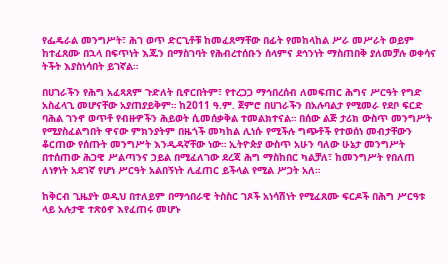የፌዴራል መንግሥት፣ ሕገ ወጥ ድርጊቶቹ ከመፈጸማቸው በፊት የመከላከል ሥራ መሥራት ወይም ከተፈጸሙ በኋላ በፍጥነት እጁን በማስገባት የሕብረተሰቡን ሰላምና ደኅንነት ማስጠበቅ ያለመቻሉ ወቀሳና ትችት እያስነሳበት ይገኛል።

በሀገራችን የሕግ አፈጻጸም ጉድለት ቢኖርበትም፣ የተረጋጋ ማኅበረሰብ ለመፍጠር ሕግና ሥርዓት የግድ አስፈላጊ መሆናቸው አያጠያይቅም። ከ2011 ዓ.ም. ጀምሮ በሀገራችን በአሉባልታ የሚመራ የደቦ ፍርድ ባሕል ገንኖ ወጥቶ የብዙዎችን ሕይወት ሲመሰቃቅል ተመልክተናል። በሰው ልጅ ታሪክ ውስጥ መንግሥት የሚያስፈልግበት ዋናው ምክንያትም በዜጎች መካከል ሊነሱ የሚችሉ ግጭቶች የተወሰነ መብታቸውን ቆርጠው የሰጡት መንግሥት እንዲዳኛቸው ነው። ኢትዮጵያ ውስጥ አሁን ባለው ሁኔታ መንግሥት በተሰጠው ሕጋዊ ሥልጣንና ኃይል በሚፈለገው ደረጃ ሕግ ማስከበር ካልቻለ፣ ከመንግሥት የበለጠ ለነፃነት አደገኛ የሆነ ሥርዓት አልበኝነት ሊፈጠር ይችላል የሚል ሥጋት አለ።

ከቅርብ ጊዜያት ወዲህ በተለይም በማኅበራዊ ትስስር ገጾች አነሳሽነት የሚፈጸሙ ፍርዶች በሕግ ሥርዓቱ ላይ አሉታዊ ተጽዕኖ እየፈጠሩ መሆኑ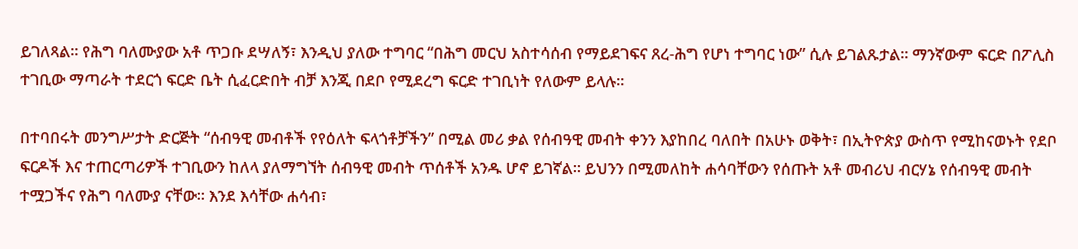ይገለጻል። የሕግ ባለሙያው አቶ ጥጋቡ ደሣለኝ፣ እንዲህ ያለው ተግባር “በሕግ መርህ አስተሳሰብ የማይደገፍና ጸረ-ሕግ የሆነ ተግባር ነው” ሲሉ ይገልጹታል። ማንኛውም ፍርድ በፖሊስ ተገቢው ማጣራት ተደርጎ ፍርድ ቤት ሲፈርድበት ብቻ እንጂ በደቦ የሚደረግ ፍርድ ተገቢነት የለውም ይላሉ።

በተባበሩት መንግሥታት ድርጅት “ሰብዓዊ መብቶች የየዕለት ፍላጎቶቻችን” በሚል መሪ ቃል የሰብዓዊ መብት ቀንን እያከበረ ባለበት በአሁኑ ወቅት፣ በኢትዮጵያ ውስጥ የሚከናወኑት የደቦ ፍርዶች እና ተጠርጣሪዎች ተገቢውን ከለላ ያለማግኘት ሰብዓዊ መብት ጥሰቶች አንዱ ሆኖ ይገኛል። ይህንን በሚመለከት ሐሳባቸውን የሰጡት አቶ መብሪህ ብርሃኔ የሰብዓዊ መብት ተሟጋችና የሕግ ባለሙያ ናቸው። እንደ እሳቸው ሐሳብ፣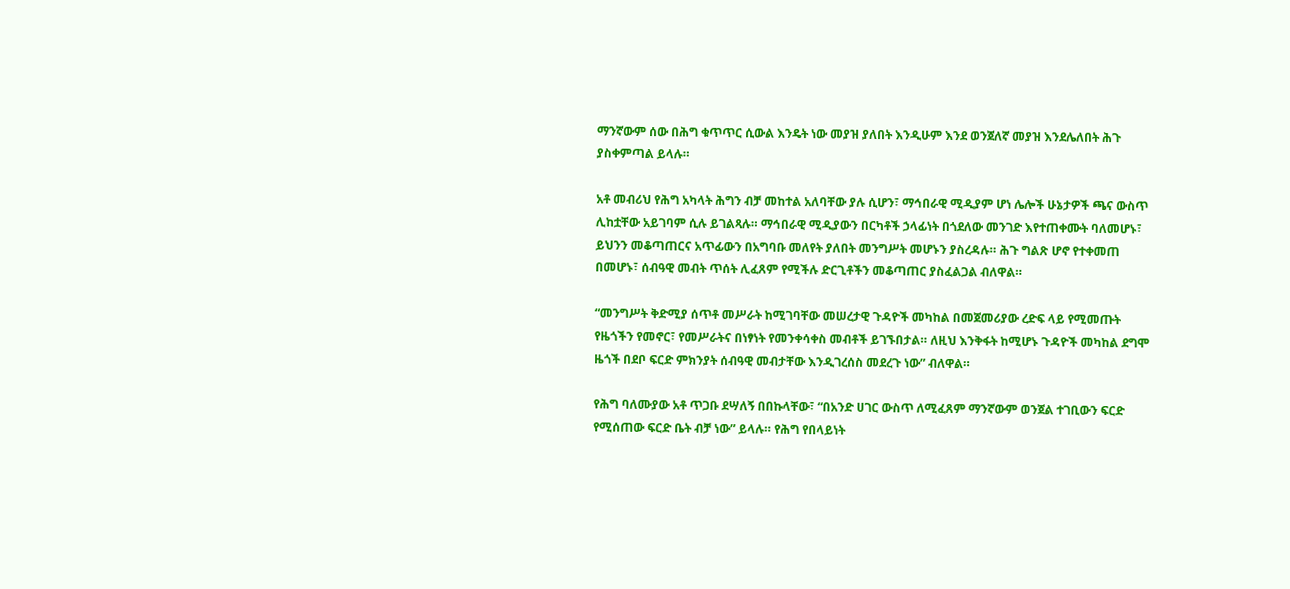ማንኛውም ሰው በሕግ ቁጥጥር ሲውል እንዴት ነው መያዝ ያለበት እንዲሁም እንደ ወንጀለኛ መያዝ እንደሌለበት ሕጉ ያስቀምጣል ይላሉ።

አቶ መብሪህ የሕግ አካላት ሕግን ብቻ መከተል አለባቸው ያሉ ሲሆን፣ ማኅበራዊ ሚዲያም ሆነ ሌሎች ሁኔታዎች ጫና ውስጥ ሊከቷቸው አይገባም ሲሉ ይገልጻሉ። ማኅበራዊ ሚዲያውን በርካቶች ኃላፊነት በጎደለው መንገድ እየተጠቀሙት ባለመሆኑ፣ ይህንን መቆጣጠርና አጥፊውን በአግባቡ መለየት ያለበት መንግሥት መሆኑን ያስረዳሉ። ሕጉ ግልጽ ሆኖ የተቀመጠ በመሆኑ፣ ሰብዓዊ መብት ጥሰት ሊፈጸም የሚችሉ ድርጊቶችን መቆጣጠር ያስፈልጋል ብለዋል።

“መንግሥት ቅድሚያ ሰጥቶ መሥራት ከሚገባቸው መሠረታዊ ጉዳዮች መካከል በመጀመሪያው ረድፍ ላይ የሚመጡት የዜጎችን የመኖር፣ የመሥራትና በነፃነት የመንቀሳቀስ መብቶች ይገኙበታል። ለዚህ እንቅፋት ከሚሆኑ ጉዳዮች መካከል ደግሞ ዜጎች በደቦ ፍርድ ምክንያት ሰብዓዊ መብታቸው እንዲገረሰስ መደረጉ ነው” ብለዋል።

የሕግ ባለሙያው አቶ ጥጋቡ ደሣለኝ በበኩላቸው፣ “በአንድ ሀገር ውስጥ ለሚፈጸም ማንኛውም ወንጀል ተገቢውን ፍርድ የሚሰጠው ፍርድ ቤት ብቻ ነው” ይላሉ። የሕግ የበላይነት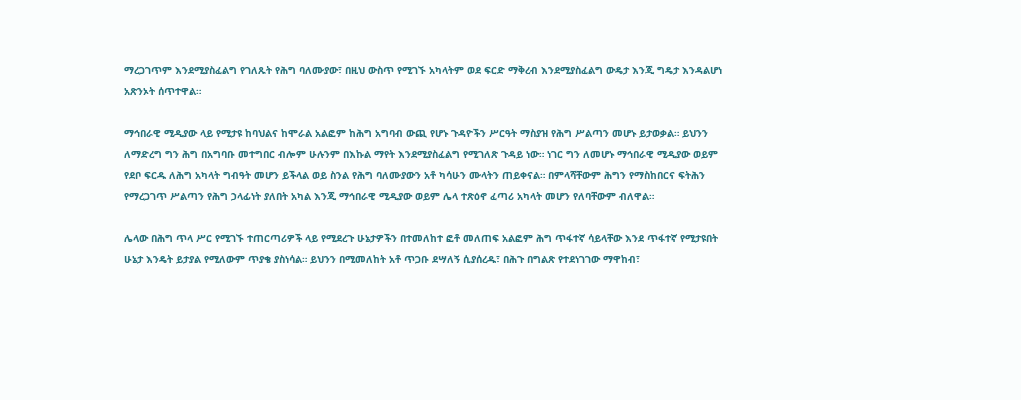ማረጋገጥም እንደሚያስፈልግ የገለጹት የሕግ ባለሙያው፣ በዚህ ውስጥ የሚገኙ አካላትም ወደ ፍርድ ማቅረብ እንደሚያስፈልግ ውዴታ እንጂ ግዴታ እንዳልሆነ አጽንኦት ሰጥተዋል።

ማኅበራዊ ሚዲያው ላይ የሚታዩ ከባህልና ከሞራል አልፎም ከሕግ አግባብ ውጪ የሆኑ ጉዳዮችን ሥርዓት ማስያዝ የሕግ ሥልጣን መሆኑ ይታወቃል። ይህንን ለማድረግ ግን ሕግ በአግባቡ መተግበር ብሎም ሁሉንም በእኩል ማየት እንደሚያስፈልግ የሚገለጽ ጉዳይ ነው። ነገር ግን ለመሆኑ ማኅበራዊ ሚዲያው ወይም የደቦ ፍርዱ ለሕግ አካላት ግብዓት መሆን ይችላል ወይ ስንል የሕግ ባለሙያውን አቶ ካሳሁን ሙላትን ጠይቀናል። በምላሻቸውም ሕግን የማስከበርና ፍትሕን የማረጋገጥ ሥልጣን የሕግ ኃላፊነት ያለበት አካል እንጂ ማኅበራዊ ሚዲያው ወይም ሌላ ተጽዕኖ ፈጣሪ አካላት መሆን የለባቸውም ብለዋል።

ሌላው በሕግ ጥላ ሥር የሚገኙ ተጠርጣሪዎች ላይ የሚደረጉ ሁኔታዎችን በተመለከተ ፎቶ መለጠፍ አልፎም ሕግ ጥፋተኛ ሳይላቸው እንደ ጥፋተኛ የሚታዩበት ሁኔታ እንዴት ይታያል የሚለውም ጥያቄ ያስነሳል። ይህንን በሚመለከት አቶ ጥጋቡ ደሣለኝ ሲያሰረዱ፣ በሕጉ በግልጽ የተደነገገው ማዋከብ፣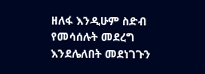ዘለፋ እንዲሁም ስድብ የመሳሰሉት መደረግ እንደሌለበት መደነገጉን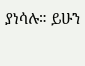ያነሳሉ። ይሁን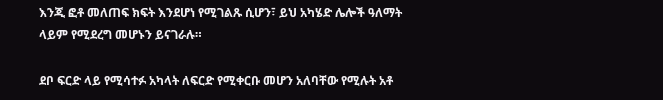እንጂ ፎቶ መለጠፍ ክፍት እንደሆነ የሚገልጹ ሲሆን፣ ይህ አካሄድ ሌሎች ዓለማት ላይም የሚደረግ መሆኑን ይናገራሉ።

ደቦ ፍርድ ላይ የሚሳተፉ አካላት ለፍርድ የሚቀርቡ መሆን አለባቸው የሚሉት አቶ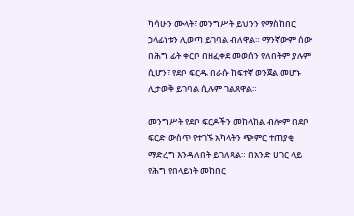ካሳሁን ሙላት፣ መንግሥት ይህንን የማስከበር ኃላፊነቱን ሊወጣ ይገባል ብለዋል። ማንኛውም ሰው በሕግ ፊት ቀርቦ በዘፈቀደ መወሰን የለበትም ያሉም ሲሆን፣ የደቦ ፍርዱ በራሱ ከፍተኛ ወንጀል መሆኑ ሊታወቅ ይገባል ሲሉም ገልጸዋል።

መንግሥት የደቦ ፍርዶችን መከላከል ብሎም በደቦ ፍርድ ውስጥ የተገኙ አካላትን ጭምር ተጠያቂ ማድረግ እንዳለበት ይገለጻል። በአንድ ሀገር ላይ የሕግ የበላይነት መከበር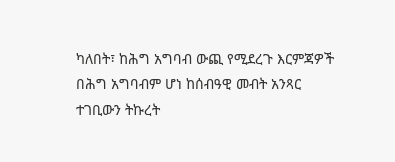ካለበት፣ ከሕግ አግባብ ውጪ የሚደረጉ እርምጃዎች በሕግ አግባብም ሆነ ከሰብዓዊ መብት አንጻር ተገቢውን ትኩረት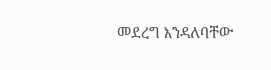መደረግ እንዳለባቸው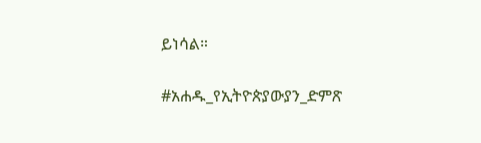ይነሳል።

#አሐዱ_የኢትዮጵያውያን_ድምጽ